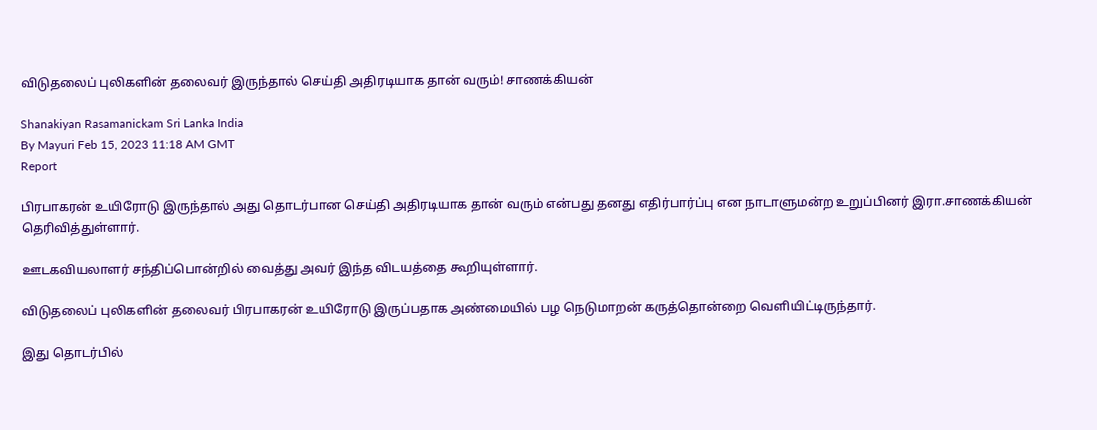விடுதலைப் புலிகளின் தலைவர் இருந்தால் செய்தி அதிரடியாக தான் வரும்! சாணக்கியன்

Shanakiyan Rasamanickam Sri Lanka India
By Mayuri Feb 15, 2023 11:18 AM GMT
Report

பிரபாகரன் உயிரோடு இருந்தால் அது தொடர்பான செய்தி அதிரடியாக தான் வரும் என்பது தனது எதிர்பார்ப்பு என நாடாளுமன்ற உறுப்பினர் இரா.சாணக்கியன் தெரிவித்துள்ளார்.

ஊடகவியலாளர் சந்திப்பொன்றில் வைத்து அவர் இந்த விடயத்தை கூறியுள்ளார்.

விடுதலைப் புலிகளின் தலைவர் பிரபாகரன் உயிரோடு இருப்பதாக அண்மையில் பழ நெடுமாறன் கருத்தொன்றை வெளியிட்டிருந்தார்.

இது தொடர்பில்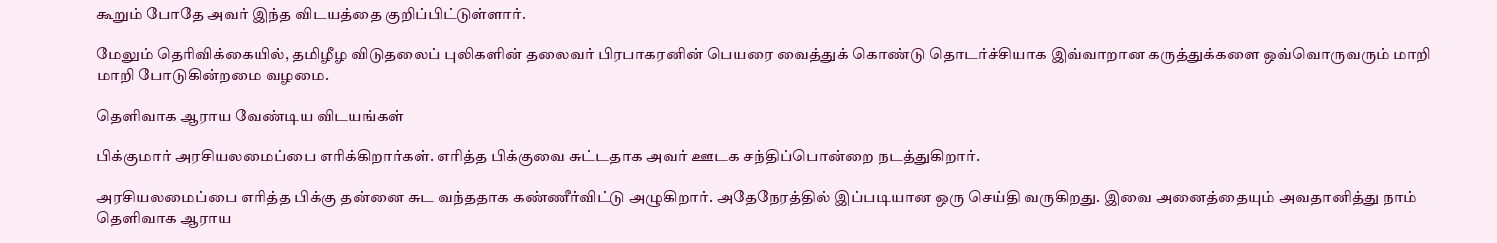கூறும் போதே அவர் இந்த விடயத்தை குறிப்பிட்டுள்ளார்.

மேலும் தெரிவிக்கையில், தமிழீழ விடுதலைப் புலிகளின் தலைவர் பிரபாகரனின் பெயரை வைத்துக் கொண்டு தொடர்ச்சியாக இவ்வாறான கருத்துக்களை ஒவ்வொருவரும் மாறி மாறி போடுகின்றமை வழமை.

தெளிவாக ஆராய வேண்டிய விடயங்கள்

பிக்குமார் அரசியலமைப்பை எரிக்கிறார்கள். எரித்த பிக்குவை சுட்டதாக அவர் ஊடக சந்திப்பொன்றை நடத்துகிறார்.

அரசியலமைப்பை எரித்த பிக்கு தன்னை சுட வந்ததாக கண்ணீர்விட்டு அழுகிறார். அதேநேரத்தில் இப்படியான ஒரு செய்தி வருகிறது. இவை அனைத்தையும் அவதானித்து நாம் தெளிவாக ஆராய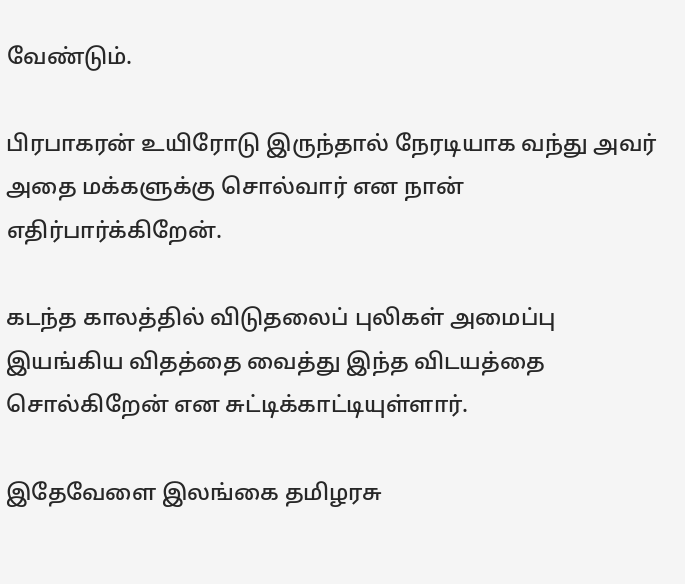வேண்டும்.

பிரபாகரன் உயிரோடு இருந்தால் நேரடியாக வந்து அவர் அதை மக்களுக்கு சொல்வார் என நான் எதிர்பார்க்கிறேன்.

கடந்த காலத்தில் விடுதலைப் புலிகள் அமைப்பு இயங்கிய விதத்தை வைத்து இந்த விடயத்தை சொல்கிறேன் என சுட்டிக்காட்டியுள்ளார்.

இதேவேளை இலங்கை தமிழரசு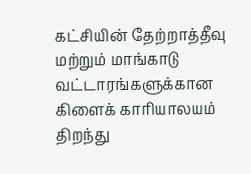கட்சியின் தேற்றாத்தீவு மற்றும் மாங்காடு வட்டாரங்களுக்கான கிளைக் காரியாலயம் திறந்து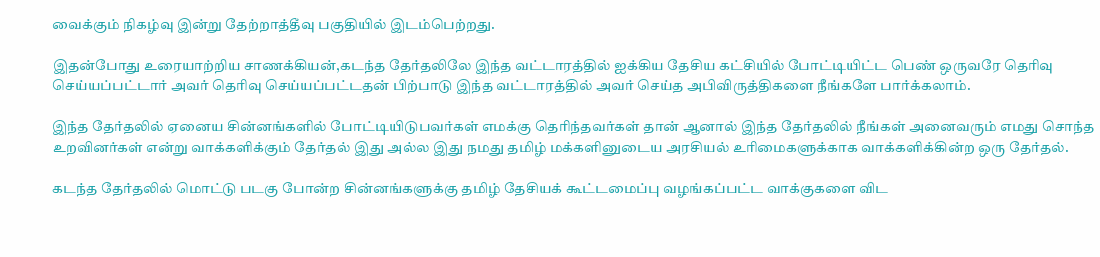வைக்கும் நிகழ்வு இன்று தேற்றாத்தீவு பகுதியில் இடம்பெற்றது.

இதன்போது உரையாற்றிய சாணக்கியன்,கடந்த தேர்தலிலே இந்த வட்டாரத்தில் ஐக்கிய தேசிய கட்சியில் போட்டியிட்ட பெண் ஒருவரே தெரிவு செய்யப்பட்டார் அவர் தெரிவு செய்யப்பட்டதன் பிற்பாடு இந்த வட்டாரத்தில் அவர் செய்த அபிவிருத்திகளை நீங்களே பார்க்கலாம்.

இந்த தேர்தலில் ஏனைய சின்னங்களில் போட்டியிடுபவர்கள் எமக்கு தெரிந்தவர்கள் தான் ஆனால் இந்த தேர்தலில் நீங்கள் அனைவரும் எமது சொந்த உறவினர்கள் என்று வாக்களிக்கும் தேர்தல் இது அல்ல இது நமது தமிழ் மக்களினுடைய அரசியல் உரிமைகளுக்காக வாக்களிக்கின்ற ஒரு தேர்தல்.

கடந்த தேர்தலில் மொட்டு படகு போன்ற சின்னங்களுக்கு தமிழ் தேசியக் கூட்டமைப்பு வழங்கப்பட்ட வாக்குகளை விட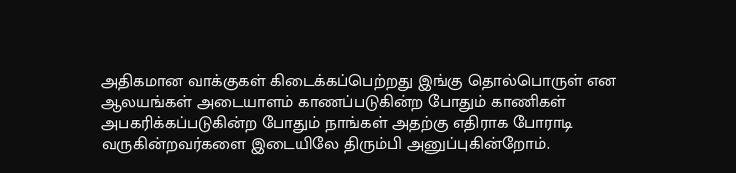அதிகமான வாக்குகள் கிடைக்கப்பெற்றது இங்கு தொல்பொருள் என ஆலயங்கள் அடையாளம் காணப்படுகின்ற போதும் காணிகள் அபகரிக்கப்படுகின்ற போதும் நாங்கள் அதற்கு எதிராக போராடி வருகின்றவர்களை இடையிலே திரும்பி அனுப்புகின்றோம்.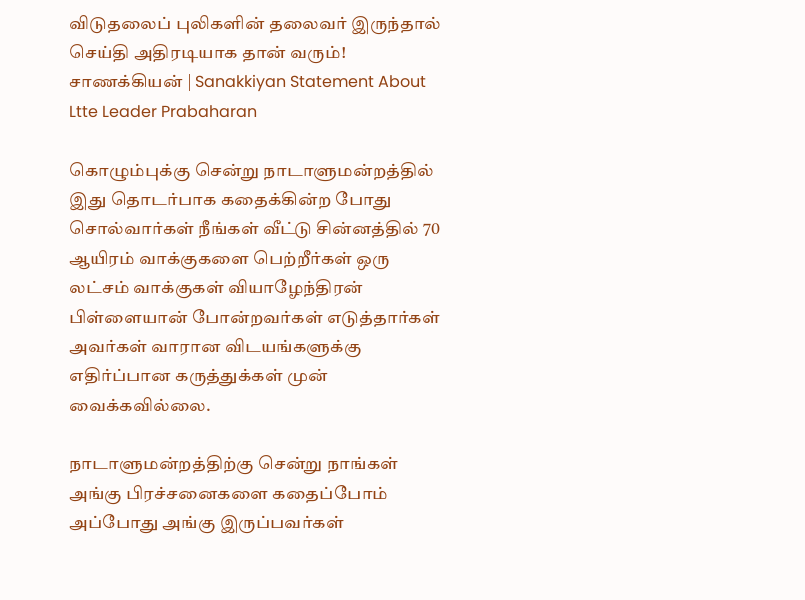விடுதலைப் புலிகளின் தலைவர் இருந்தால் செய்தி அதிரடியாக தான் வரும்! சாணக்கியன் | Sanakkiyan Statement About Ltte Leader Prabaharan

கொழும்புக்கு சென்று நாடாளுமன்றத்தில் இது தொடர்பாக கதைக்கின்ற போது சொல்வார்கள் நீங்கள் வீட்டு சின்னத்தில் 70 ஆயிரம் வாக்குகளை பெற்றீர்கள் ஒரு லட்சம் வாக்குகள் வியாழேந்திரன் பிள்ளையான் போன்றவர்கள் எடுத்தார்கள் அவர்கள் வாரான விடயங்களுக்கு எதிர்ப்பான கருத்துக்கள் முன் வைக்கவில்லை.

நாடாளுமன்றத்திற்கு சென்று நாங்கள் அங்கு பிரச்சனைகளை கதைப்போம் அப்போது அங்கு இருப்பவர்கள்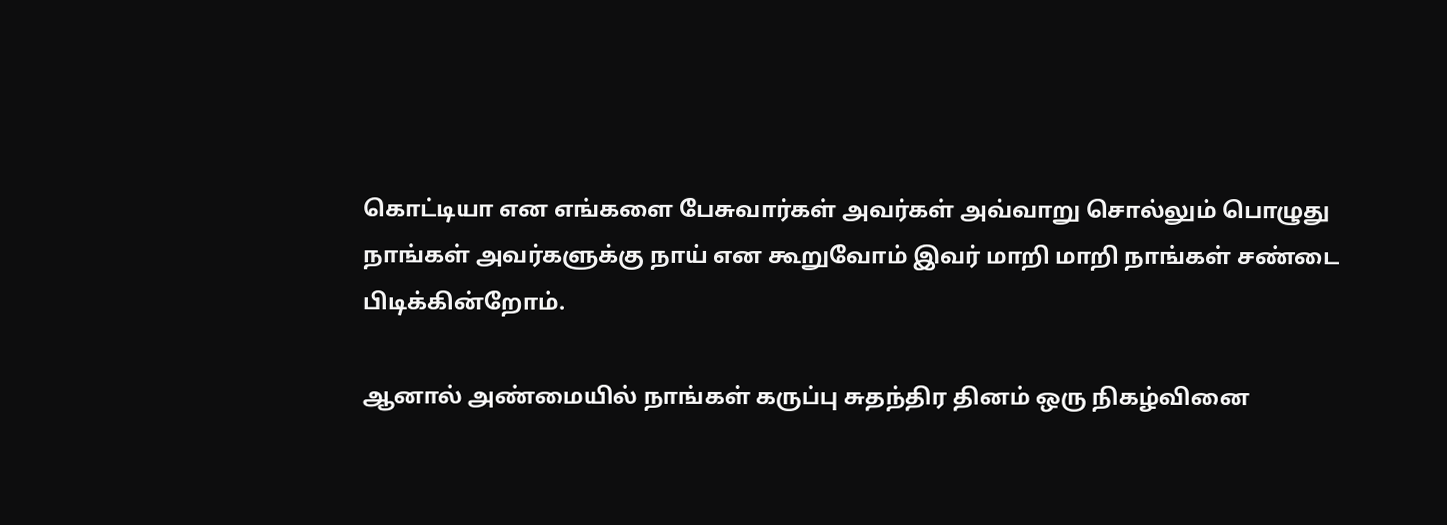கொட்டியா என எங்களை பேசுவார்கள் அவர்கள் அவ்வாறு சொல்லும் பொழுது நாங்கள் அவர்களுக்கு நாய் என கூறுவோம் இவர் மாறி மாறி நாங்கள் சண்டை பிடிக்கின்றோம்.

ஆனால் அண்மையில் நாங்கள் கருப்பு சுதந்திர தினம் ஒரு நிகழ்வினை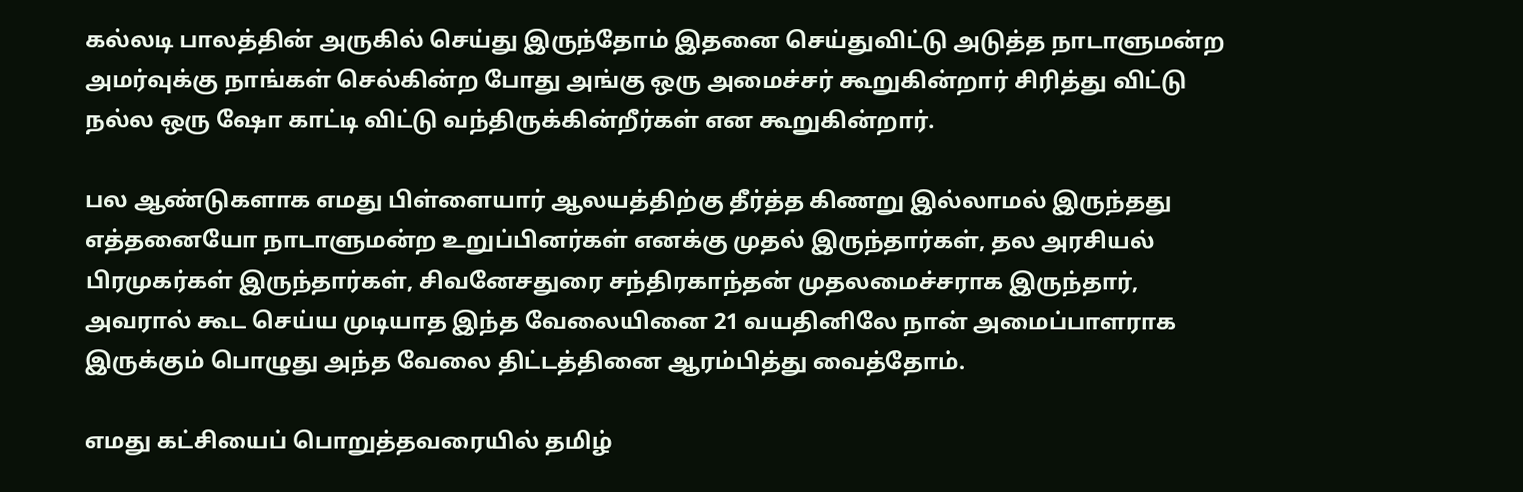கல்லடி பாலத்தின் அருகில் செய்து இருந்தோம் இதனை செய்துவிட்டு அடுத்த நாடாளுமன்ற அமர்வுக்கு நாங்கள் செல்கின்ற போது அங்கு ஒரு அமைச்சர் கூறுகின்றார் சிரித்து விட்டு நல்ல ஒரு ஷோ காட்டி விட்டு வந்திருக்கின்றீர்கள் என கூறுகின்றார்.

பல ஆண்டுகளாக எமது பிள்ளையார் ஆலயத்திற்கு தீர்த்த கிணறு இல்லாமல் இருந்தது எத்தனையோ நாடாளுமன்ற உறுப்பினர்கள் எனக்கு முதல் இருந்தார்கள், தல அரசியல் பிரமுகர்கள் இருந்தார்கள், சிவனேசதுரை சந்திரகாந்தன் முதலமைச்சராக இருந்தார், அவரால் கூட செய்ய முடியாத இந்த வேலையினை 21 வயதினிலே நான் அமைப்பாளராக இருக்கும் பொழுது அந்த வேலை திட்டத்தினை ஆரம்பித்து வைத்தோம்.

எமது கட்சியைப் பொறுத்தவரையில் தமிழ்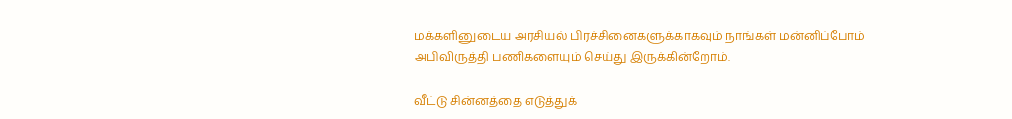மக்களினுடைய அரசியல் பிரச்சினைகளுக்காகவும் நாங்கள் மன்னிப்போம் அபிவிருத்தி பணிகளையும் செய்து இருக்கின்றோம்.

வீட்டு சின்னத்தை எடுத்துக்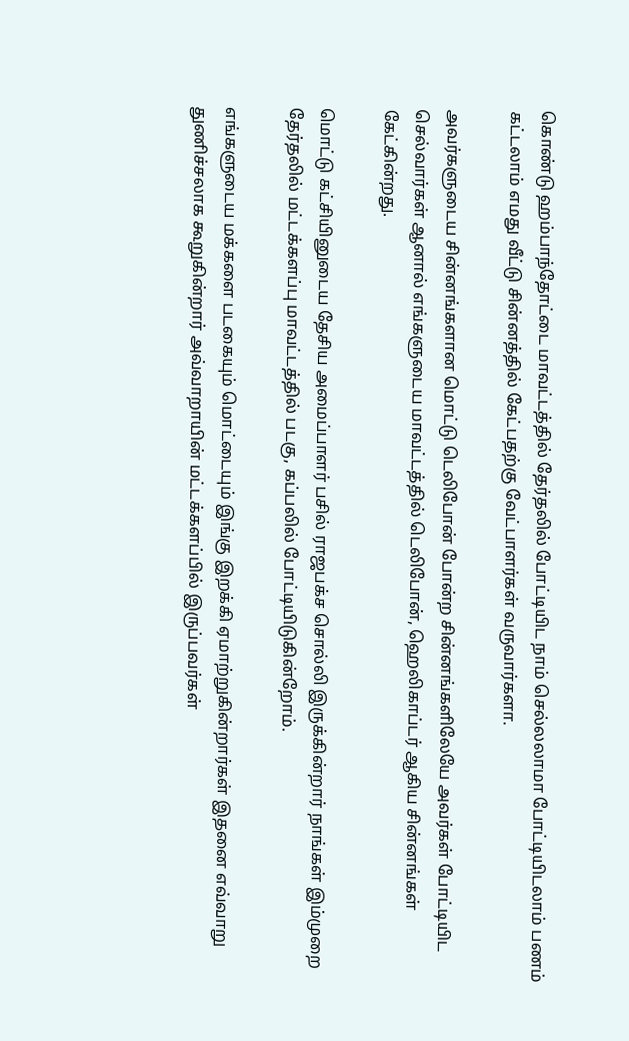கொண்டு ஹம்பாந்தோட்டை மாவட்டத்தில் தேர்தலில் போட்டியிட நாம் செல்லலாமா போட்டியிடலாம் பணம் கட்டலாம் எமது வீட்டு சின்னத்தில் கேட்பதற்கு வேட்பாளர்கள் வருவார்களா.

அவர்களுடைய சின்னங்களான மொட்டு டெலிபோன் போன்ற சின்னங்களிலேயே அவர்கள் போட்டியிட செல்வார்கள் ஆனால் எங்களுடைய மாவட்டத்தில் டெலிபோன், ஹெலிகாப்டர் ஆகிய சின்னங்கள் கேட்கின்றது.

மொட்டு கட்சியினுடைய தேசிய அமைப்பாளர் பசில் ராஜபக்ச சொல்லி இருக்கின்றார் நாங்கள் இம்முறை தேர்தலில் மட்டக்களப்பு மாவட்டத்தில் படகு, கப்பலில் போட்டியிடுகின்றோம்.

எங்களுடைய மக்களை படகையும் மொட்டையும் இங்கு இறக்கி ஏமாற்றுகின்றார்கள் இதனை எவ்வாறு துணிச்சலாக கூறுகின்றார் அவ்வாறாயின் மட்டக்களப்பில் இருப்பவர்கள்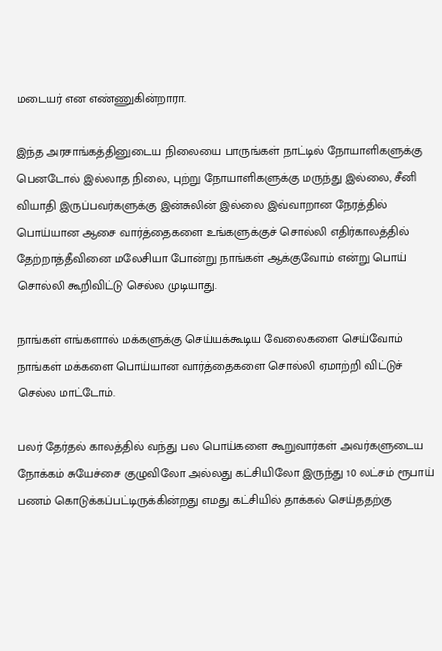மடையர் என எண்ணுகின்றாரா.

இந்த அரசாங்கத்தினுடைய நிலையை பாருங்கள் நாட்டில் நோயாளிகளுக்கு பெனடோல் இல்லாத நிலை, புற்று நோயாளிகளுக்கு மருந்து இல்லை, சீனி வியாதி இருப்பவர்களுக்கு இன்சுலின் இல்லை இவ்வாறான நேரத்தில் பொய்யான ஆசை வார்த்தைகளை உங்களுக்குச் சொல்லி எதிர்காலத்தில் தேற்றாத்தீவினை மலேசியா போன்று நாங்கள் ஆக்குவோம் என்று பொய் சொல்லி கூறிவிட்டு செல்ல முடியாது.

நாங்கள் எங்களால் மக்களுக்கு செய்யக்கூடிய வேலைகளை செய்வோம் நாங்கள் மக்களை பொய்யான வார்த்தைகளை சொல்லி ஏமாற்றி விட்டுச் செல்ல மாட்டோம்.

பலர் தேர்தல் காலத்தில் வந்து பல பொய்களை கூறுவார்கள் அவர்களுடைய நோக்கம் சுயேச்சை குழுவிலோ அல்லது கட்சியிலோ இருந்து 10 லட்சம் ரூபாய் பணம் கொடுக்கப்பட்டிருக்கின்றது எமது கட்சியில் தாக்கல் செய்ததற்கு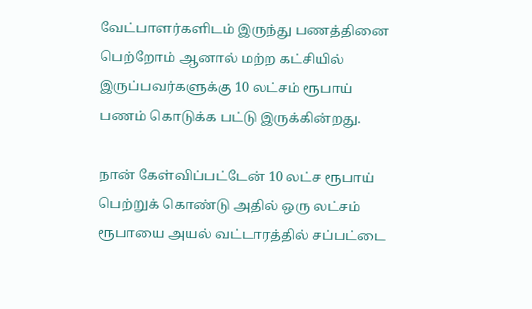வேட்பாளர்களிடம் இருந்து பணத்தினை பெற்றோம் ஆனால் மற்ற கட்சியில் இருப்பவர்களுக்கு 10 லட்சம் ரூபாய் பணம் கொடுக்க பட்டு இருக்கின்றது.

நான் கேள்விப்பட்டேன் 10 லட்ச ரூபாய் பெற்றுக் கொண்டு அதில் ஒரு லட்சம் ரூபாயை அயல் வட்டாரத்தில் சப்பட்டை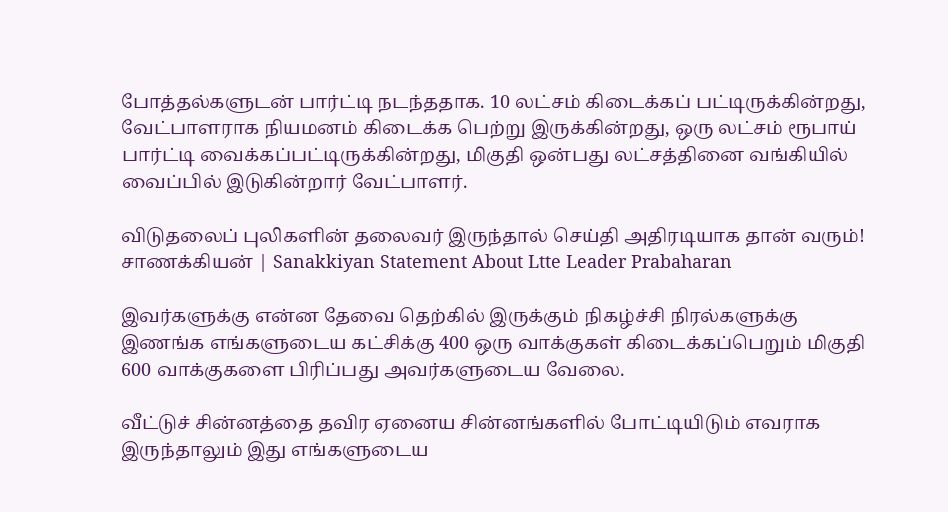போத்தல்களுடன் பார்ட்டி நடந்ததாக. 10 லட்சம் கிடைக்கப் பட்டிருக்கின்றது, வேட்பாளராக நியமனம் கிடைக்க பெற்று இருக்கின்றது, ஒரு லட்சம் ரூபாய் பார்ட்டி வைக்கப்பட்டிருக்கின்றது, மிகுதி ஒன்பது லட்சத்தினை வங்கியில் வைப்பில் இடுகின்றார் வேட்பாளர்.

விடுதலைப் புலிகளின் தலைவர் இருந்தால் செய்தி அதிரடியாக தான் வரும்! சாணக்கியன் | Sanakkiyan Statement About Ltte Leader Prabaharan

இவர்களுக்கு என்ன தேவை தெற்கில் இருக்கும் நிகழ்ச்சி நிரல்களுக்கு இணங்க எங்களுடைய கட்சிக்கு 400 ஒரு வாக்குகள் கிடைக்கப்பெறும் மிகுதி 600 வாக்குகளை பிரிப்பது அவர்களுடைய வேலை.

வீட்டுச் சின்னத்தை தவிர ஏனைய சின்னங்களில் போட்டியிடும் எவராக இருந்தாலும் இது எங்களுடைய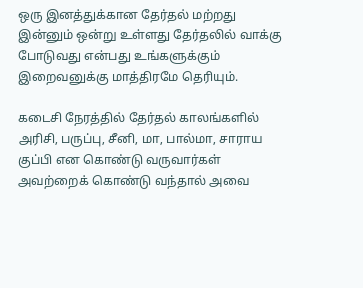ஒரு இனத்துக்கான தேர்தல் மற்றது இன்னும் ஒன்று உள்ளது தேர்தலில் வாக்கு போடுவது என்பது உங்களுக்கும் இறைவனுக்கு மாத்திரமே தெரியும்.

கடைசி நேரத்தில் தேர்தல் காலங்களில் அரிசி, பருப்பு, சீனி, மா, பால்மா, சாராய குப்பி என கொண்டு வருவார்கள் அவற்றைக் கொண்டு வந்தால் அவை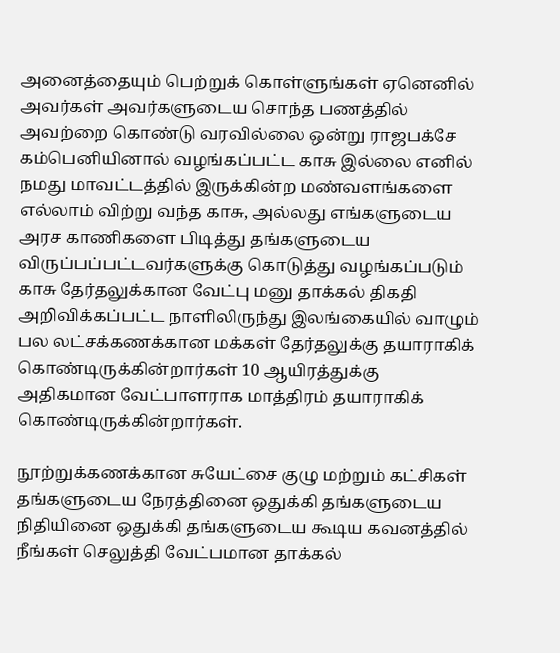அனைத்தையும் பெற்றுக் கொள்ளுங்கள் ஏனெனில் அவர்கள் அவர்களுடைய சொந்த பணத்தில் அவற்றை கொண்டு வரவில்லை ஒன்று ராஜபக்சே கம்பெனியினால் வழங்கப்பட்ட காசு இல்லை எனில் நமது மாவட்டத்தில் இருக்கின்ற மண்வளங்களை எல்லாம் விற்று வந்த காசு, அல்லது எங்களுடைய அரச காணிகளை பிடித்து தங்களுடைய விருப்பப்பட்டவர்களுக்கு கொடுத்து வழங்கப்படும் காசு தேர்தலுக்கான வேட்பு மனு தாக்கல் திகதி அறிவிக்கப்பட்ட நாளிலிருந்து இலங்கையில் வாழும் பல லட்சக்கணக்கான மக்கள் தேர்தலுக்கு தயாராகிக் கொண்டிருக்கின்றார்கள் 10 ஆயிரத்துக்கு அதிகமான வேட்பாளராக மாத்திரம் தயாராகிக் கொண்டிருக்கின்றார்கள்.

நூற்றுக்கணக்கான சுயேட்சை குழு மற்றும் கட்சிகள் தங்களுடைய நேரத்தினை ஒதுக்கி தங்களுடைய நிதியினை ஒதுக்கி தங்களுடைய கூடிய கவனத்தில் நீங்கள் செலுத்தி வேட்பமான தாக்கல்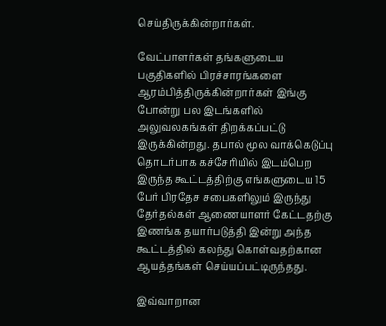செய்திருக்கின்றார்கள்.

வேட்பாளர்கள் தங்களுடைய பகுதிகளில் பிரச்சாரங்களை ஆரம்பித்திருக்கின்றார்கள் இங்கு போன்று பல இடங்களில் அலுவலகங்கள் திறக்கப்பட்டு இருக்கின்றது. தபால் மூல வாக்கெடுப்பு தொடர்பாக கச்சேரியில் இடம்பெற இருந்த கூட்டத்திற்கு எங்களுடைய 15 பேர் பிரதேச சபைகளிலும் இருந்து தேர்தல்கள் ஆணையாளர் கேட்டதற்கு இணங்க தயார்படுத்தி இன்று அந்த கூட்டத்தில் கலந்து கொள்வதற்கான ஆயத்தங்கள் செய்யப்பட்டிருந்தது.

இவ்வாறான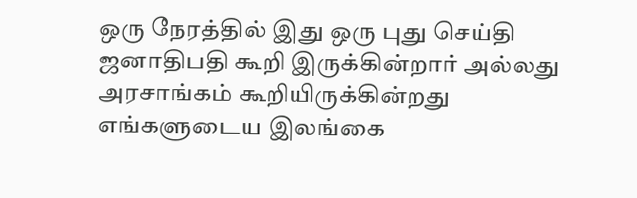ஒரு நேரத்தில் இது ஒரு புது செய்தி ஜனாதிபதி கூறி இருக்கின்றார் அல்லது அரசாங்கம் கூறியிருக்கின்றது எங்களுடைய இலங்கை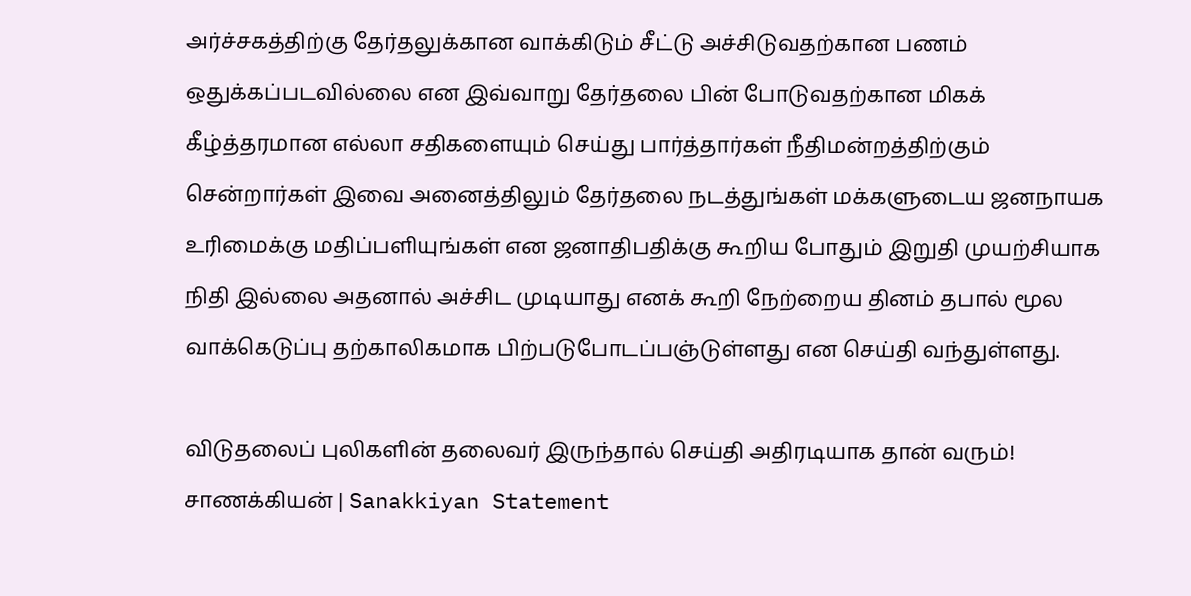அர்ச்சகத்திற்கு தேர்தலுக்கான வாக்கிடும் சீட்டு அச்சிடுவதற்கான பணம் ஒதுக்கப்படவில்லை என இவ்வாறு தேர்தலை பின் போடுவதற்கான மிகக் கீழ்த்தரமான எல்லா சதிகளையும் செய்து பார்த்தார்கள் நீதிமன்றத்திற்கும் சென்றார்கள் இவை அனைத்திலும் தேர்தலை நடத்துங்கள் மக்களுடைய ஜனநாயக உரிமைக்கு மதிப்பளியுங்கள் என ஜனாதிபதிக்கு கூறிய போதும் இறுதி முயற்சியாக நிதி இல்லை அதனால் அச்சிட முடியாது எனக் கூறி நேற்றைய தினம் தபால் மூல வாக்கெடுப்பு தற்காலிகமாக பிற்படுபோடப்பஞ்டுள்ளது என செய்தி வந்துள்ளது.

விடுதலைப் புலிகளின் தலைவர் இருந்தால் செய்தி அதிரடியாக தான் வரும்! சாணக்கியன் | Sanakkiyan Statement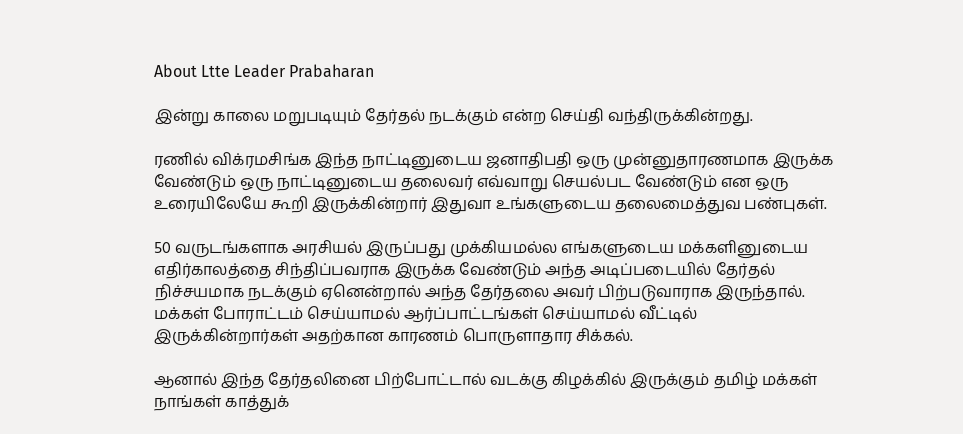About Ltte Leader Prabaharan

இன்று காலை மறுபடியும் தேர்தல் நடக்கும் என்ற செய்தி வந்திருக்கின்றது.

ரணில் விக்ரமசிங்க இந்த நாட்டினுடைய ஜனாதிபதி ஒரு முன்னுதாரணமாக இருக்க வேண்டும் ஒரு நாட்டினுடைய தலைவர் எவ்வாறு செயல்பட வேண்டும் என ஒரு உரையிலேயே கூறி இருக்கின்றார் இதுவா உங்களுடைய தலைமைத்துவ பண்புகள்.

50 வருடங்களாக அரசியல் இருப்பது முக்கியமல்ல எங்களுடைய மக்களினுடைய எதிர்காலத்தை சிந்திப்பவராக இருக்க வேண்டும் அந்த அடிப்படையில் தேர்தல் நிச்சயமாக நடக்கும் ஏனென்றால் அந்த தேர்தலை அவர் பிற்படுவாராக இருந்தால். மக்கள் போராட்டம் செய்யாமல் ஆர்ப்பாட்டங்கள் செய்யாமல் வீட்டில் இருக்கின்றார்கள் அதற்கான காரணம் பொருளாதார சிக்கல்.

ஆனால் இந்த தேர்தலினை பிற்போட்டால் வடக்கு கிழக்கில் இருக்கும் தமிழ் மக்கள் நாங்கள் காத்துக்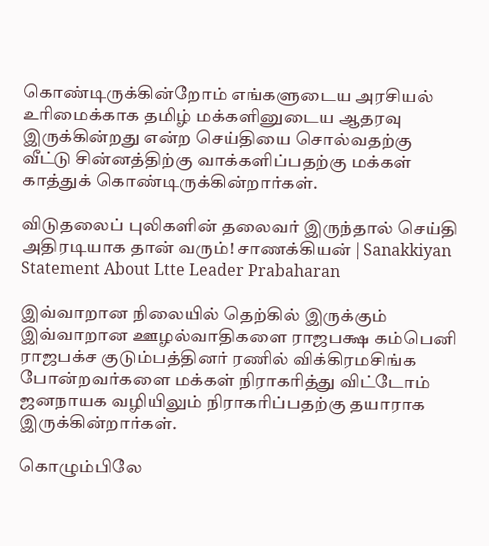கொண்டிருக்கின்றோம் எங்களுடைய அரசியல் உரிமைக்காக தமிழ் மக்களினுடைய ஆதரவு இருக்கின்றது என்ற செய்தியை சொல்வதற்கு வீட்டு சின்னத்திற்கு வாக்களிப்பதற்கு மக்கள் காத்துக் கொண்டிருக்கின்றார்கள்.

விடுதலைப் புலிகளின் தலைவர் இருந்தால் செய்தி அதிரடியாக தான் வரும்! சாணக்கியன் | Sanakkiyan Statement About Ltte Leader Prabaharan

இவ்வாறான நிலையில் தெற்கில் இருக்கும் இவ்வாறான ஊழல்வாதிகளை ராஜபக்ஷ கம்பெனி ராஜபக்ச குடும்பத்தினர் ரணில் விக்கிரமசிங்க போன்றவர்களை மக்கள் நிராகரித்து விட்டோம் ஜனநாயக வழியிலும் நிராகரிப்பதற்கு தயாராக இருக்கின்றார்கள்.

கொழும்பிலே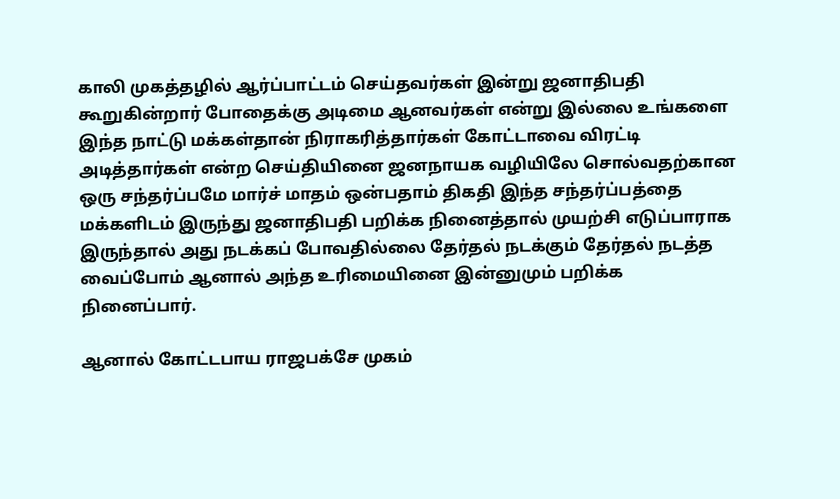காலி முகத்தழில் ஆர்ப்பாட்டம் செய்தவர்கள் இன்று ஜனாதிபதி கூறுகின்றார் போதைக்கு அடிமை ஆனவர்கள் என்று இல்லை உங்களை இந்த நாட்டு மக்கள்தான் நிராகரித்தார்கள் கோட்டாவை விரட்டி அடித்தார்கள் என்ற செய்தியினை ஜனநாயக வழியிலே சொல்வதற்கான ஒரு சந்தர்ப்பமே மார்ச் மாதம் ஒன்பதாம் திகதி இந்த சந்தர்ப்பத்தை மக்களிடம் இருந்து ஜனாதிபதி பறிக்க நினைத்தால் முயற்சி எடுப்பாராக இருந்தால் அது நடக்கப் போவதில்லை தேர்தல் நடக்கும் தேர்தல் நடத்த வைப்போம் ஆனால் அந்த உரிமையினை இன்னுமும் பறிக்க நினைப்பார்.

ஆனால் கோட்டபாய ராஜபக்சே முகம்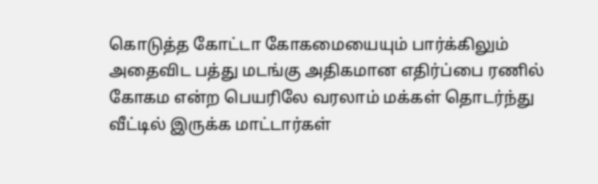கொடுத்த கோட்டா கோகமையையும் பார்க்கிலும் அதைவிட பத்து மடங்கு அதிகமான எதிர்ப்பை ரணில் கோகம என்ற பெயரிலே வரலாம் மக்கள் தொடர்ந்து வீட்டில் இருக்க மாட்டார்கள்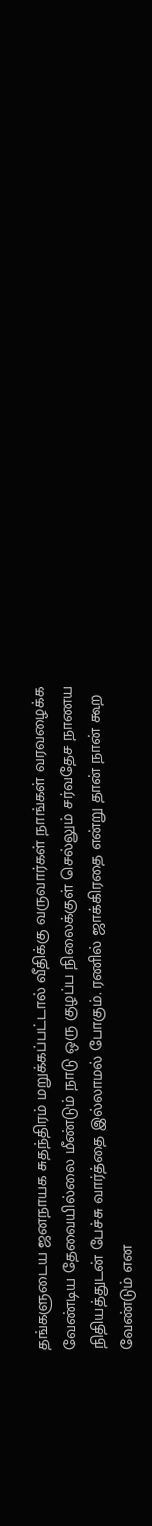தங்களுடைய ஜனநாயக சுதந்திரம் மறுக்கப்பட்டால் வீதிக்கு வருவார்கள் நாங்கள் வரவழைக்க வேண்டிய தேவையில்லை மீண்டும் நாடு ஒரு குழப்ப நிலைக்குள் செல்லும் சர்வதேச நாணய நிதியத்துடன் பேச்சு வார்த்தை இல்லாமல் போகும். ரணில் ஜாக்கிரதை என்று தான் நான் கூற வேண்டும் என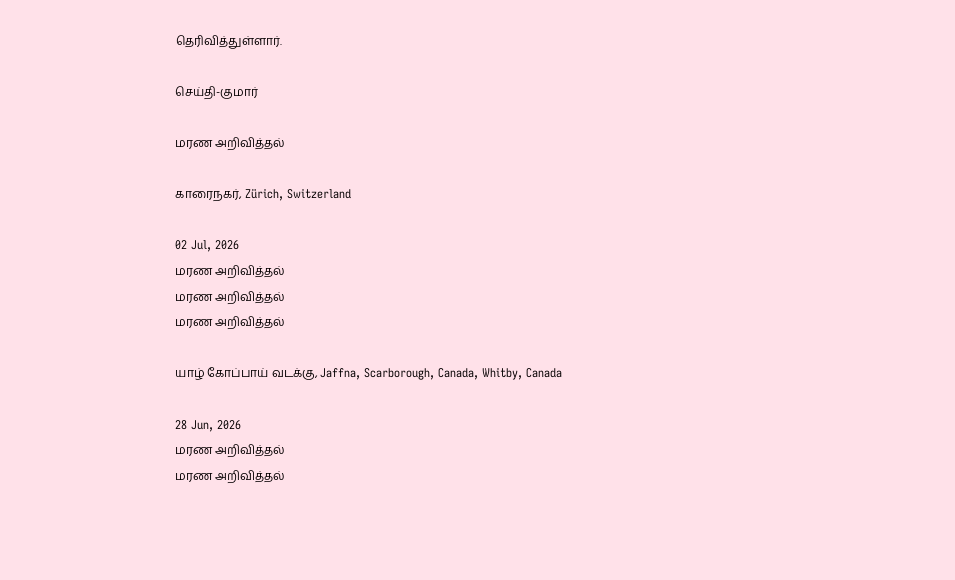தெரிவித்துள்ளார்.

செய்தி-குமார்

மரண அறிவித்தல்

காரைநகர், Zürich, Switzerland

02 Jul, 2026
மரண அறிவித்தல்
மரண அறிவித்தல்
மரண அறிவித்தல்

யாழ் கோப்பாய் வடக்கு, Jaffna, Scarborough, Canada, Whitby, Canada

28 Jun, 2026
மரண அறிவித்தல்
மரண அறிவித்தல்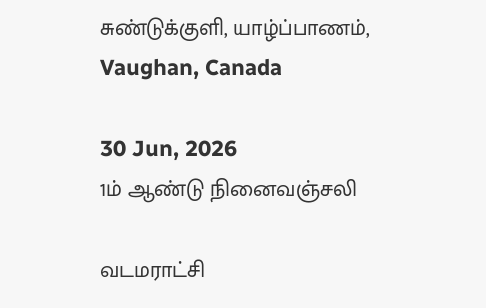சுண்டுக்குளி, யாழ்ப்பாணம், Vaughan, Canada

30 Jun, 2026
1ம் ஆண்டு நினைவஞ்சலி

வடமராட்சி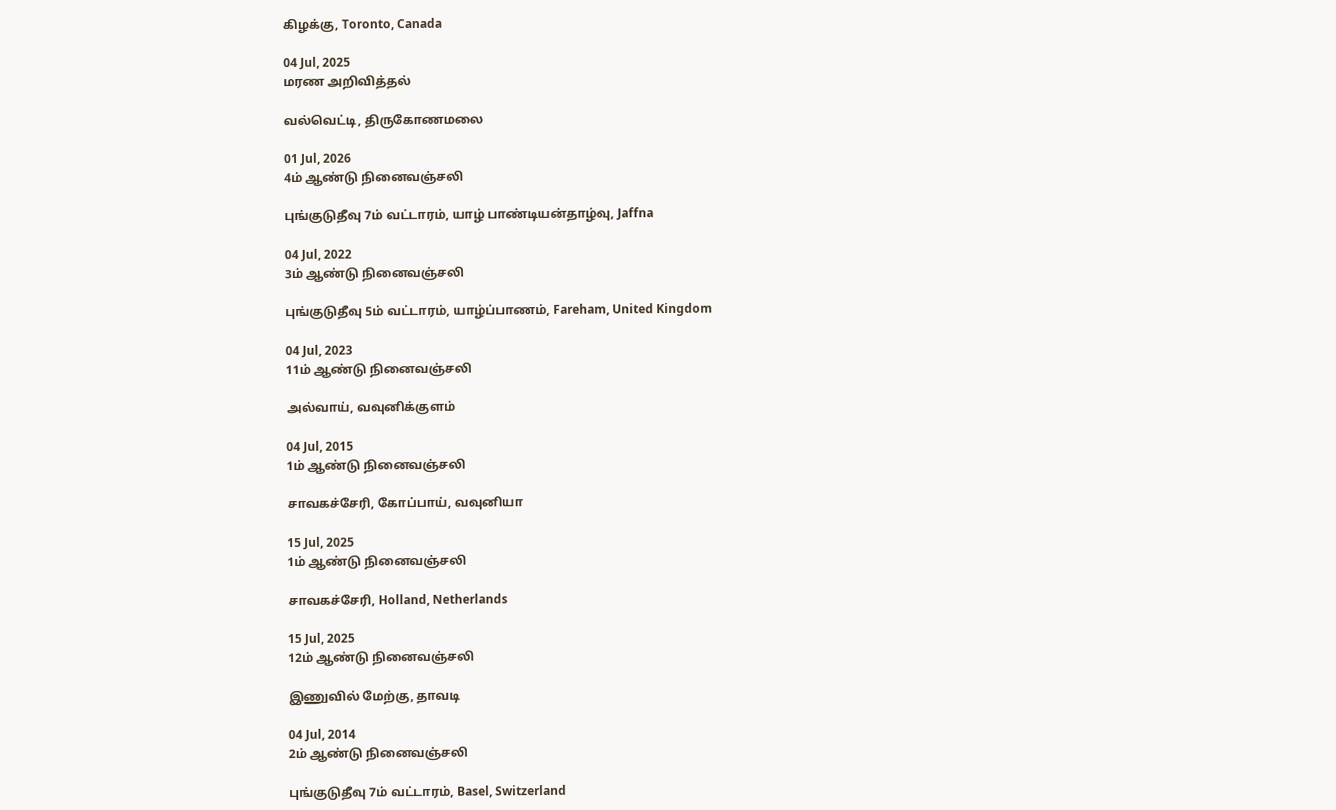கிழக்கு, Toronto, Canada

04 Jul, 2025
மரண அறிவித்தல்

வல்வெட்டி, திருகோணமலை

01 Jul, 2026
4ம் ஆண்டு நினைவஞ்சலி

புங்குடுதீவு 7ம் வட்டாரம், யாழ் பாண்டியன்தாழ்வு, Jaffna

04 Jul, 2022
3ம் ஆண்டு நினைவஞ்சலி

புங்குடுதீவு 5ம் வட்டாரம், யாழ்ப்பாணம், Fareham, United Kingdom

04 Jul, 2023
11ம் ஆண்டு நினைவஞ்சலி

அல்வாய், வவுனிக்குளம்

04 Jul, 2015
1ம் ஆண்டு நினைவஞ்சலி

சாவகச்சேரி, கோப்பாய், வவுனியா

15 Jul, 2025
1ம் ஆண்டு நினைவஞ்சலி

சாவகச்சேரி, Holland, Netherlands

15 Jul, 2025
12ம் ஆண்டு நினைவஞ்சலி

இணுவில் மேற்கு, தாவடி

04 Jul, 2014
2ம் ஆண்டு நினைவஞ்சலி

புங்குடுதீவு 7ம் வட்டாரம், Basel, Switzerland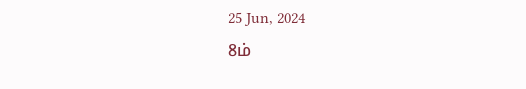25 Jun, 2024
8ம்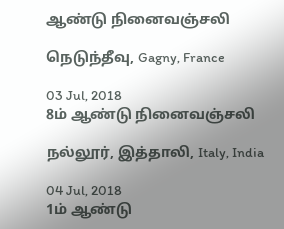ஆண்டு நினைவஞ்சலி

நெடுந்தீவு, Gagny, France

03 Jul, 2018
8ம் ஆண்டு நினைவஞ்சலி

நல்லூர், இத்தாலி, Italy, India

04 Jul, 2018
1ம் ஆண்டு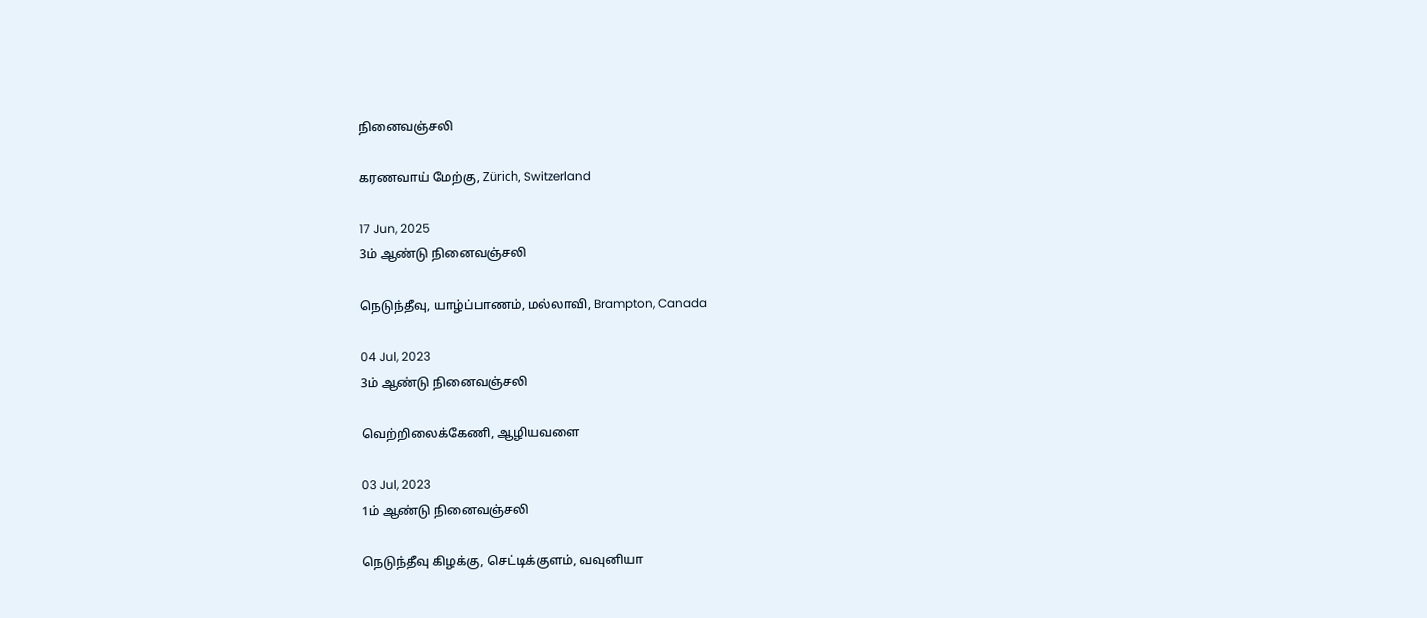நினைவஞ்சலி

கரணவாய் மேற்கு, Zürich, Switzerland

17 Jun, 2025
3ம் ஆண்டு நினைவஞ்சலி

நெடுந்தீவு, யாழ்ப்பாணம், மல்லாவி, Brampton, Canada

04 Jul, 2023
3ம் ஆண்டு நினைவஞ்சலி

வெற்றிலைக்கேணி, ஆழியவளை

03 Jul, 2023
1ம் ஆண்டு நினைவஞ்சலி

நெடுந்தீவு கிழக்கு, செட்டிக்குளம், வவுனியா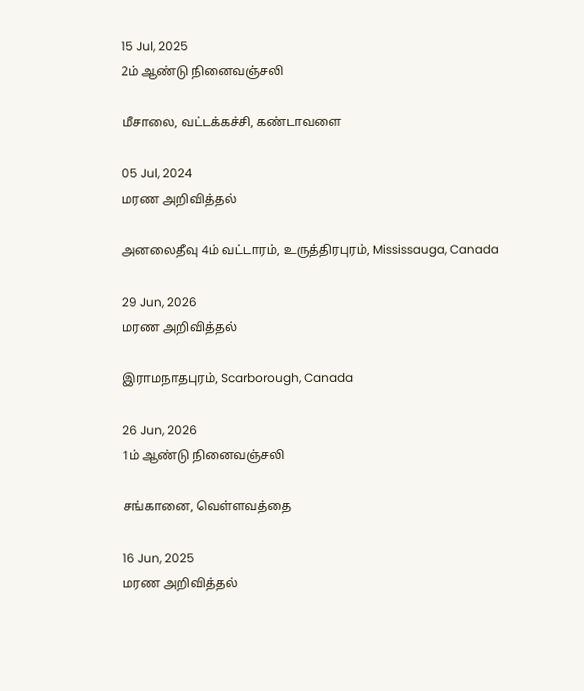15 Jul, 2025
2ம் ஆண்டு நினைவஞ்சலி

மீசாலை, வட்டக்கச்சி, கண்டாவளை

05 Jul, 2024
மரண அறிவித்தல்

அனலைதீவு 4ம் வட்டாரம், உருத்திரபுரம், Mississauga, Canada

29 Jun, 2026
மரண அறிவித்தல்

இராமநாதபுரம், Scarborough, Canada

26 Jun, 2026
1ம் ஆண்டு நினைவஞ்சலி

சங்கானை, வெள்ளவத்தை

16 Jun, 2025
மரண அறிவித்தல்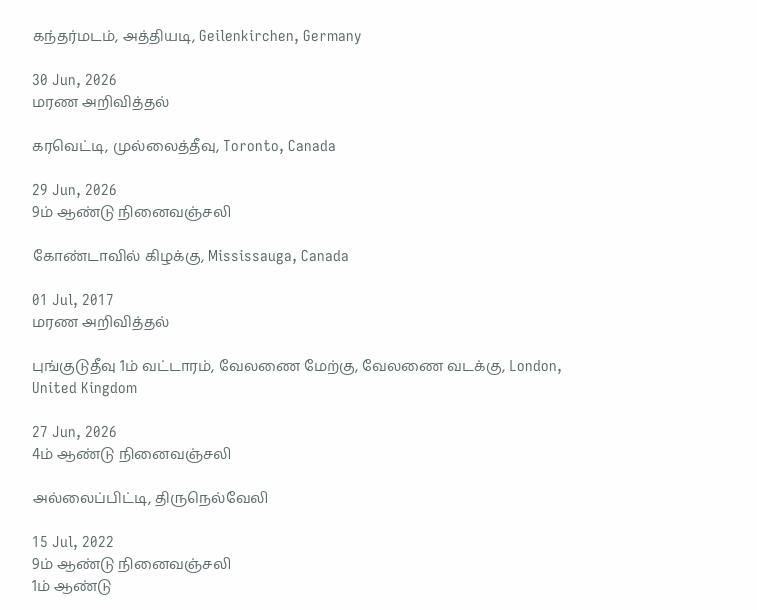கந்தர்மடம், அத்தியடி, Geilenkirchen, Germany

30 Jun, 2026
மரண அறிவித்தல்

கரவெட்டி, முல்லைத்தீவு, Toronto, Canada

29 Jun, 2026
9ம் ஆண்டு நினைவஞ்சலி

கோண்டாவில் கிழக்கு, Mississauga, Canada

01 Jul, 2017
மரண அறிவித்தல்

புங்குடுதீவு 1ம் வட்டாரம், வேலணை மேற்கு, வேலணை வடக்கு, London, United Kingdom

27 Jun, 2026
4ம் ஆண்டு நினைவஞ்சலி

அல்லைப்பிட்டி, திருநெல்வேலி

15 Jul, 2022
9ம் ஆண்டு நினைவஞ்சலி
1ம் ஆண்டு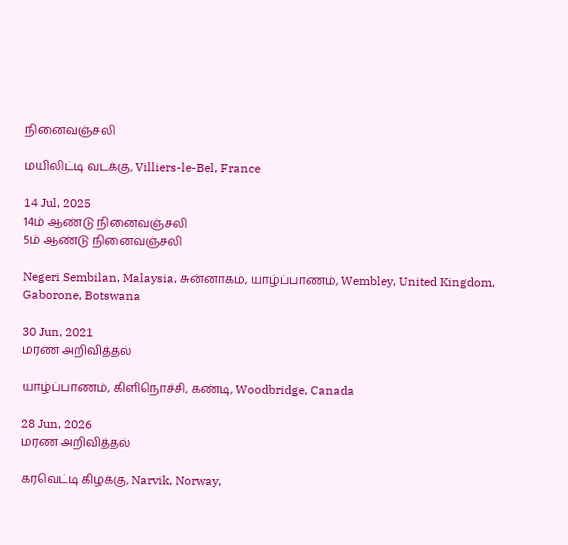நினைவஞ்சலி

மயிலிட்டி வடக்கு, Villiers-le-Bel, France

14 Jul, 2025
14ம் ஆண்டு நினைவஞ்சலி
5ம் ஆண்டு நினைவஞ்சலி

Negeri Sembilan, Malaysia, சுன்னாகம், யாழ்ப்பாணம், Wembley, United Kingdom, Gaborone, Botswana

30 Jun, 2021
மரண அறிவித்தல்

யாழ்ப்பாணம், கிளிநொச்சி, கண்டி, Woodbridge, Canada

28 Jun, 2026
மரண அறிவித்தல்

கரவெட்டி கிழக்கு, Narvik, Norway,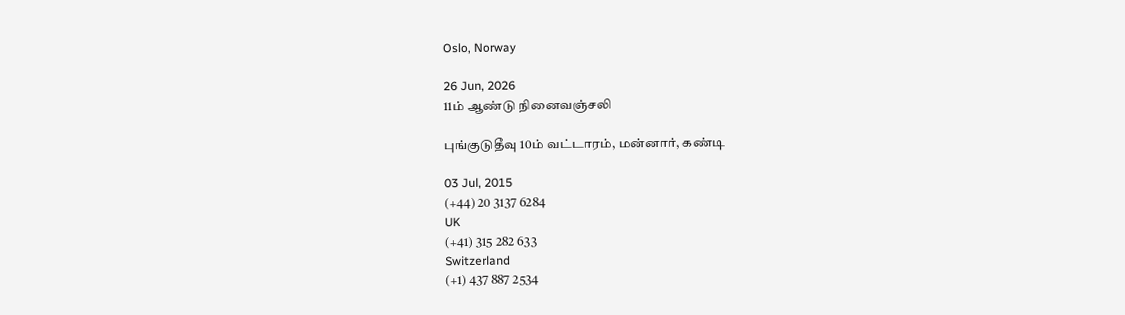Oslo, Norway

26 Jun, 2026
11ம் ஆண்டு நினைவஞ்சலி

புங்குடுதீவு 10ம் வட்டாரம், மன்னார், கண்டி

03 Jul, 2015
(+44) 20 3137 6284
UK
(+41) 315 282 633
Switzerland
(+1) 437 887 2534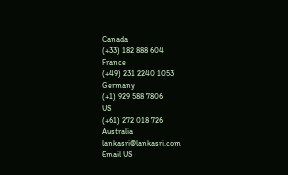Canada
(+33) 182 888 604
France
(+49) 231 2240 1053
Germany
(+1) 929 588 7806
US
(+61) 272 018 726
Australia
lankasri@lankasri.com
Email US